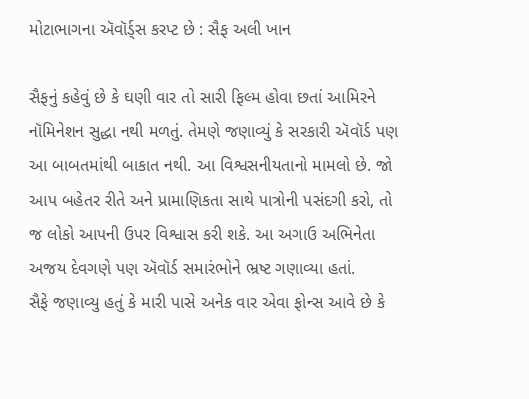મોટાભાગના ઍવૉર્ડ્સ કરપ્ટ છે : સૈફ અલી ખાન

સૈફનું કહેવું છે કે ઘણી વાર તો સારી ફિલ્મ હોવા છતાં આમિરને નૉમિનેશન સુદ્ધા નથી મળતું. તેમણે જણાવ્યું કે સરકારી ઍવૉર્ડ પણ આ બાબતમાંથી બાકાત નથી. આ વિશ્વસનીયતાનો મામલો છે. જો આપ બહેતર રીતે અને પ્રામાણિકતા સાથે પાત્રોની પસંદગી કરો, તો જ લોકો આપની ઉપર વિશ્વાસ કરી શકે. આ અગાઉ અભિનેતા અજય દેવગણે પણ ઍવૉર્ડ સમારંભોને ભ્રષ્ટ ગણાવ્યા હતાં.
સૈફે જણાવ્યુ હતું કે મારી પાસે અનેક વાર એવા ફોન્સ આવે છે કે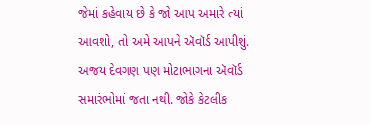જેમાં કહેવાય છે કે જો આપ અમારે ત્યાં આવશો, તો અમે આપને ઍવૉર્ડ આપીશું. અજય દેવગણ પણ મોટાભાગના ઍવૉર્ડ સમારંભોમાં જતા નથી. જોકે કેટલીક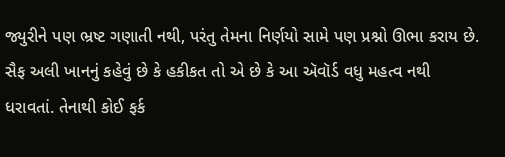જ્યુરીને પણ ભ્રષ્ટ ગણાતી નથી, પરંતુ તેમના નિર્ણયો સામે પણ પ્રશ્નો ઊભા કરાય છે.
સૈફ અલી ખાનનું કહેવું છે કે હકીકત તો એ છે કે આ ઍવૉર્ડ વધુ મહત્વ નથી ધરાવતાં. તેનાથી કોઈ ફર્ક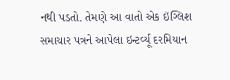નથી પડતો. તેમણે આ વાતો એક ઇંગ્લિશ સમાચાર પત્રને આપેલા ઇન્ટર્વ્યૂ દરમિયાન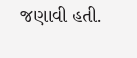જણાવી હતી.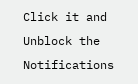Click it and Unblock the Notifications